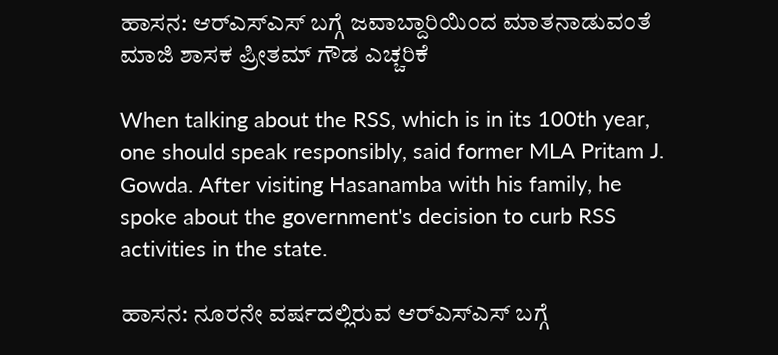ಹಾಸನ: ಆರ್‌ಎಸ್‌ಎಸ್ ಬಗ್ಗೆ ಜವಾಬ್ದಾರಿಯಿಂದ ಮಾತನಾಡುವಂತೆ‌ ಮಾಜಿ ಶಾಸಕ ಪ್ರೀತಮ್ ಗೌಡ ಎಚ್ಚರಿಕೆ

When talking about the RSS, which is in its 100th year, one should speak responsibly, said former MLA Pritam J. Gowda. After visiting Hasanamba with his family, he spoke about the government's decision to curb RSS activities in the state.

ಹಾಸನ: ನೂರನೇ ವರ್ಷದಲ್ಲಿರುವ ಆರ್‌ಎಸ್‌ಎಸ್ ಬಗ್ಗೆ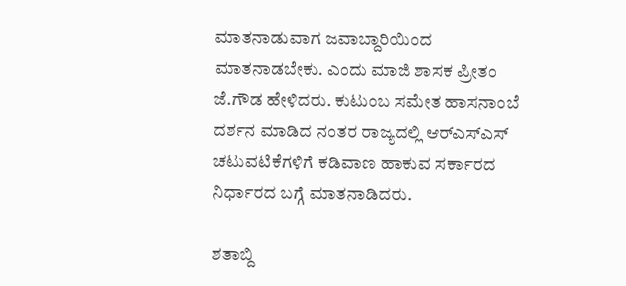ಮಾತನಾಡುವಾಗ ಜವಾಬ್ದಾರಿಯಿಂದ  ಮಾತನಾಡಬೇಕು. ಎಂದು ಮಾಜಿ ಶಾಸಕ ಪ್ರೀತಂ ಜೆ.ಗೌಡ ಹೇಳಿದರು. ಕುಟುಂಬ ಸಮೇತ ಹಾಸನಾಂಬೆ ದರ್ಶನ ಮಾಡಿದ ನಂತರ ರಾಜ್ಯದಲ್ಲಿ ಆರ್‌ಎಸ್‌ಎಸ್ ಚಟುವಟಿಕೆಗಳಿಗೆ ಕಡಿವಾಣ ಹಾಕುವ ಸರ್ಕಾರದ ನಿರ್ಧಾರದ ಬಗ್ಗೆ ಮಾತನಾಡಿದರು.

ಶತಾಬ್ದಿ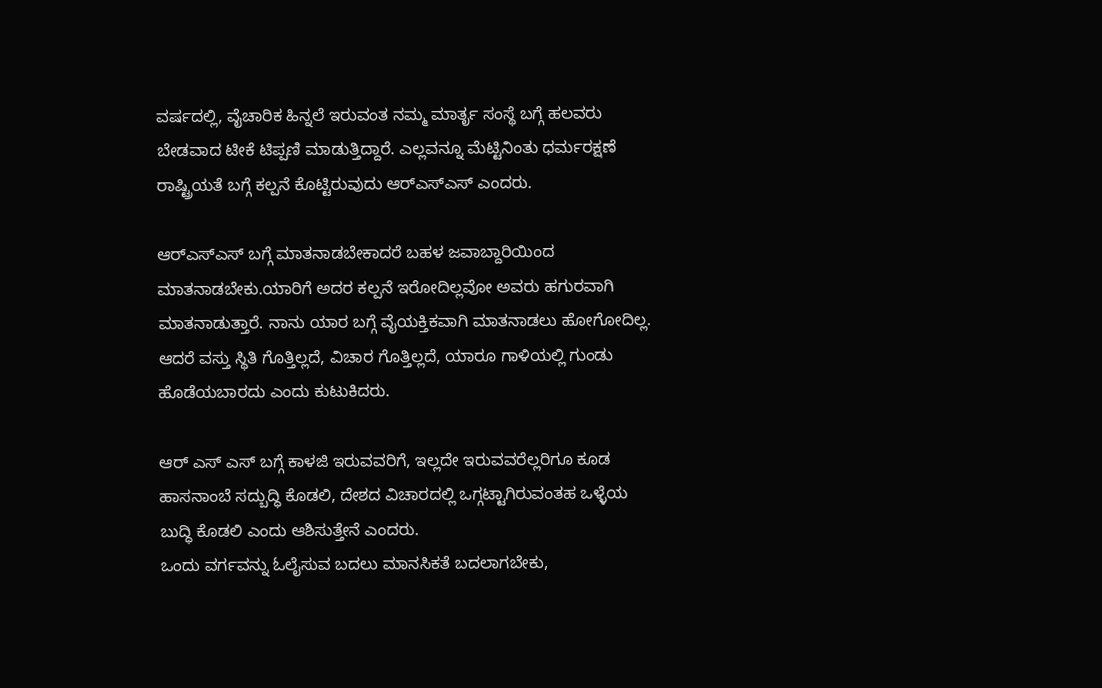ವರ್ಷದಲ್ಲಿ, ವೈಚಾರಿಕ ಹಿನ್ನಲೆ ಇರುವಂತ ನಮ್ಮ ಮಾರ್ತೃ ಸಂಸ್ಥೆ ಬಗ್ಗೆ ಹಲವರು ಬೇಡವಾದ ಟೀಕೆ ಟಿಪ್ಪಣಿ ಮಾಡುತ್ತಿದ್ದಾರೆ. ಎಲ್ಲವನ್ನೂ ಮೆಟ್ಟಿನಿಂತು ಧರ್ಮರಕ್ಷಣೆ ರಾಷ್ಟ್ರಿಯತೆ ಬಗ್ಗೆ ಕಲ್ಪನೆ ಕೊಟ್ಟಿರುವುದು ಆರ್‌ಎಸ್‌ಎಸ್ ಎಂದರು.

ಆರ್‌ಎಸ್‌ಎಸ್ ಬಗ್ಗೆ ಮಾತನಾಡಬೇಕಾದರೆ ಬಹಳ ಜವಾಬ್ದಾರಿಯಿಂದ ಮಾತನಾಡಬೇಕು.ಯಾರಿಗೆ ಅದರ ಕಲ್ಪನೆ ಇರೋದಿಲ್ಲವೋ ಅವರು ಹಗುರವಾಗಿ ಮಾತನಾಡುತ್ತಾರೆ. ನಾನು ಯಾರ ಬಗ್ಗೆ ವೈಯಕ್ತಿಕವಾಗಿ ಮಾತನಾಡಲು ಹೋಗೋದಿಲ್ಲ. ಆದರೆ ವಸ್ತು ಸ್ಥಿತಿ ಗೊತ್ತಿಲ್ಲದೆ, ವಿಚಾರ ಗೊತ್ತಿಲ್ಲದೆ, ಯಾರೂ ಗಾಳಿಯಲ್ಲಿ ಗುಂಡು ಹೊಡೆಯಬಾರದು ಎಂದು ಕುಟುಕಿದರು.

ಆರ್ ಎಸ್ ಎಸ್ ಬಗ್ಗೆ ಕಾಳಜಿ ಇರುವವರಿಗೆ, ಇಲ್ಲದೇ ಇರುವವರೆಲ್ಲರಿಗೂ ಕೂಡ ಹಾಸನಾಂಬೆ ಸದ್ಬುದ್ಧಿ ಕೊಡಲಿ, ದೇಶದ ವಿಚಾರದಲ್ಲಿ ಒಗ್ಗಟ್ಟಾಗಿರುವಂತಹ ಒಳ್ಳೆಯ ಬುದ್ಧಿ ಕೊಡಲಿ ಎಂದು ಆಶಿಸುತ್ತೇನೆ ಎಂದರು.
ಒಂದು ವರ್ಗವನ್ನು ಓಲೈಸುವ ಬದಲು ಮಾನಸಿಕತೆ ಬದಲಾಗಬೇಕು,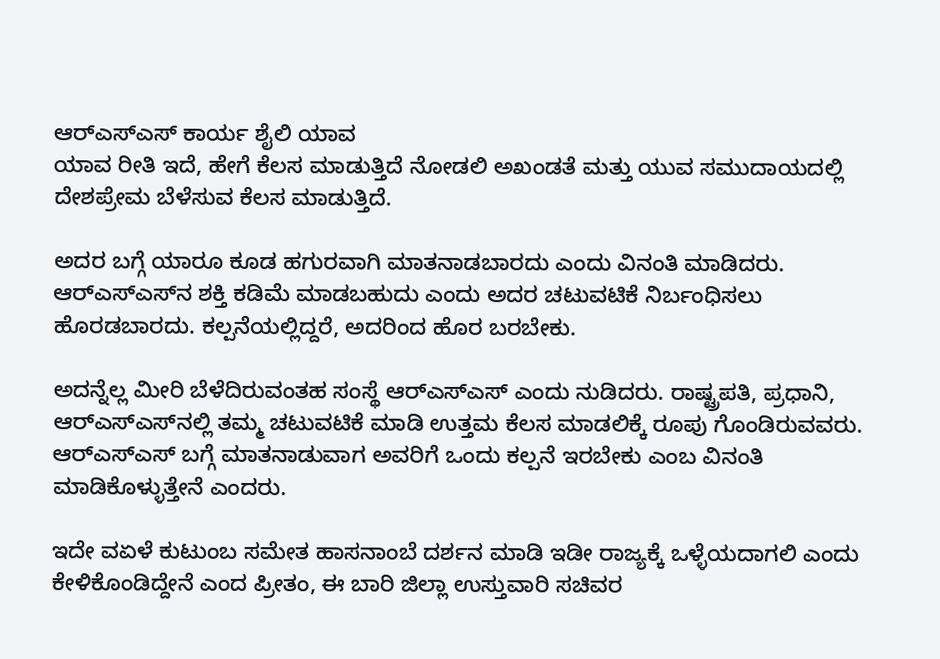ಆರ್‌ಎಸ್‌ಎಸ್ ಕಾರ್ಯ ಶೈಲಿ ಯಾವ
ಯಾವ ರೀತಿ ಇದೆ, ಹೇಗೆ ಕೆಲಸ ಮಾಡುತ್ತಿದೆ ನೋಡಲಿ ಅಖಂಡತೆ ಮತ್ತು ಯುವ ಸಮುದಾಯದಲ್ಲಿ ದೇಶಪ್ರೇಮ ಬೆಳೆಸುವ ಕೆಲಸ ಮಾಡುತ್ತಿದೆ.

ಅದರ ಬಗ್ಗೆ ಯಾರೂ ಕೂಡ ಹಗುರವಾಗಿ ಮಾತನಾಡಬಾರದು ಎಂದು ವಿನಂತಿ ಮಾಡಿದರು. ಆರ್‌ಎಸ್‌ಎಸ್‌ನ ಶಕ್ತಿ ಕಡಿಮೆ ಮಾಡಬಹುದು ಎಂದು ಅದರ ಚಟುವಟಿಕೆ ನಿರ್ಬಂಧಿಸಲು ಹೊರಡಬಾರದು. ಕಲ್ಪನೆಯಲ್ಲಿದ್ದರೆ, ಅದರಿಂದ ಹೊರ ಬರಬೇಕು.

ಅದನ್ನೆಲ್ಲ ಮೀರಿ ಬೆಳೆದಿರುವಂತಹ ಸಂಸ್ಥೆ ಆರ್‌ಎಸ್‌ಎಸ್ ಎಂದು ನುಡಿದರು. ರಾಷ್ಟ್ರಪತಿ, ಪ್ರಧಾನಿ, ಆರ್‌ಎಸ್‌ಎಸ್‌ನಲ್ಲಿ ತಮ್ಮ ಚಟುವಟಿಕೆ ಮಾಡಿ ಉತ್ತಮ ಕೆಲಸ ಮಾಡಲಿಕ್ಕೆ ರೂಪು ಗೊಂಡಿರುವವರು. ಆರ್‌ಎಸ್‌ಎಸ್ ಬಗ್ಗೆ ಮಾತನಾಡುವಾಗ ಅವರಿಗೆ ಒಂದು ಕಲ್ಪನೆ ಇರಬೇಕು ಎಂಬ ವಿನಂತಿ ಮಾಡಿಕೊಳ್ಳುತ್ತೇನೆ ಎಂದರು.

ಇದೇ ವಏಳೆ ಕುಟುಂಬ ಸಮೇತ ಹಾಸನಾಂಬೆ ದರ್ಶನ ಮಾಡಿ ಇಡೀ ರಾಜ್ಯಕ್ಕೆ ಒಳ್ಳೆಯದಾಗಲಿ ಎಂದು ಕೇಳಿಕೊಂಡಿದ್ದೇನೆ ಎಂದ ಪ್ರೀತಂ, ಈ ಬಾರಿ ಜಿಲ್ಲಾ ಉಸ್ತುವಾರಿ ಸಚಿವರ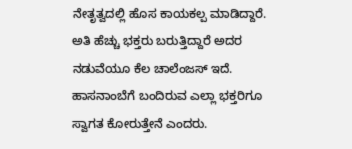ನೇತೃತ್ವದಲ್ಲಿ ಹೊಸ ಕಾಯಕಲ್ಪ ಮಾಡಿದ್ದಾರೆ. ಅತಿ ಹೆಚ್ಚು ಭಕ್ತರು ಬರುತ್ತಿದ್ದಾರೆ ಅದರ ನಡುವೆಯೂ ಕೆಲ ಚಾಲೆಂಜಸ್ ಇದೆ. ಹಾಸನಾಂಬೆಗೆ ಬಂದಿರುವ ಎಲ್ಲಾ ಭಕ್ತರಿಗೂ ಸ್ವಾಗತ ಕೋರುತ್ತೇನೆ ಎಂದರು.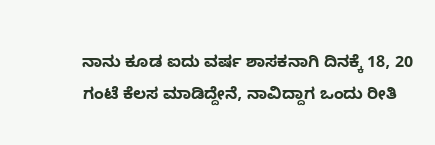ನಾನು ಕೂಡ ಐದು ವರ್ಷ ಶಾಸಕನಾಗಿ ದಿನಕ್ಕೆ 18, 20 ಗಂಟೆ ಕೆಲಸ ಮಾಡಿದ್ದೇನೆ, ನಾವಿದ್ದಾಗ ಒಂದು ರೀತಿ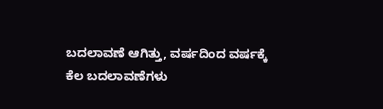ಬದಲಾವಣೆ ಆಗಿತ್ತು, ವರ್ಷದಿಂದ ವರ್ಷಕ್ಕೆ ಕೆಲ ಬದಲಾವಣೆಗಳು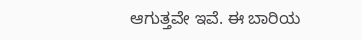ಆಗುತ್ತವೇ ಇವೆ. ಈ ಬಾರಿಯ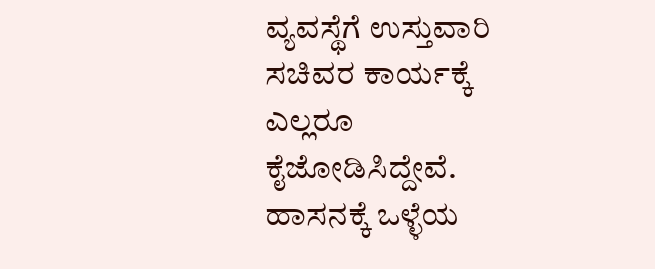ವ್ಯವಸ್ಥೆಗೆ ಉಸ್ತುವಾರಿ ಸಚಿವರ ಕಾರ್ಯಕ್ಕೆ ಎಲ್ಲರೂ ಕೈಜೋಡಿಸಿದ್ದೇವೆ. ಹಾಸನಕ್ಕೆ ಒಳ್ಳೆಯ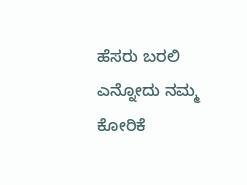ಹೆಸರು ಬರಲಿ ಎನ್ನೋದು ನಮ್ಮ ಕೋರಿಕೆ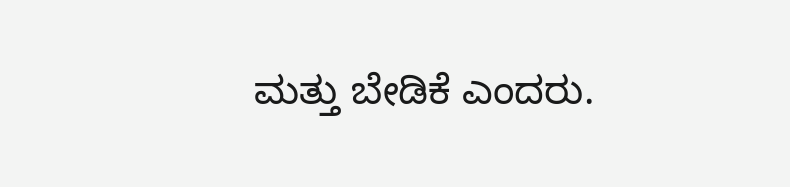ಮತ್ತು ಬೇಡಿಕೆ ಎಂದರು.